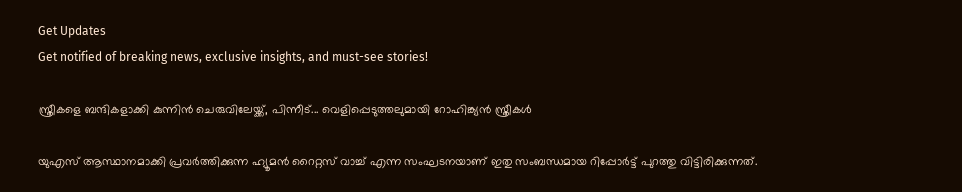Get Updates
Get notified of breaking news, exclusive insights, and must-see stories!

സ്ത്രീകളെ ബന്ദികളാക്കി കുന്നിൻ ചെരുവിലേയ്ക്ക്, പിന്നീട്... വെളിപ്പെടുത്തലുമായി റോഹിങ്ക്യൻ സ്ത്രീകൾ

യുഎസ് ആസ്ഥാനമാക്കി പ്രവർത്തിക്കുന്ന ഹ്യൂമൻ റൈറ്റസ് വാച്ച് എന്ന സംഘടനയാണ് ഇതു സംബന്ധമായ റിപ്പോർട്ട് പുറത്തു വിട്ടിരിക്കുന്നത്.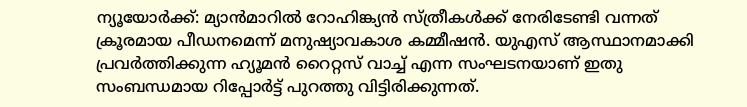ന്യൂയോർക്ക്: മ്യാൻമാറിൽ റോഹിങ്ക്യൻ സ്ത്രീകൾക്ക് നേരിടേണ്ടി വന്നത് ക്രൂരമായ പീഡനമെന്ന് മനുഷ്യാവകാശ കമ്മീഷൻ. യുഎസ് ആസ്ഥാനമാക്കി പ്രവർത്തിക്കുന്ന ഹ്യൂമൻ റൈറ്റസ് വാച്ച് എന്ന സംഘടനയാണ് ഇതു സംബന്ധമായ റിപ്പോർട്ട് പുറത്തു വിട്ടിരിക്കുന്നത്.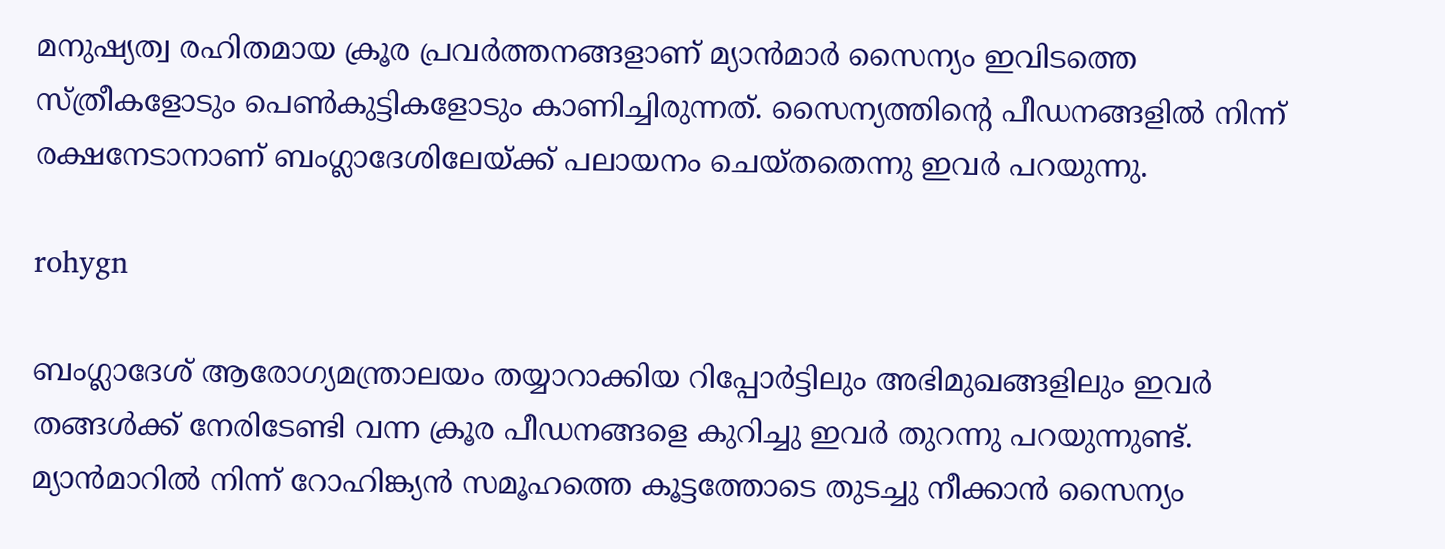മനുഷ്യത്വ രഹിതമായ ക്രൂര പ്രവർത്തനങ്ങളാണ് മ്യാൻമാർ സൈന്യം ഇവിടത്തെ സ്ത്രീകളോടും പെൺകുട്ടികളോടും കാണിച്ചിരുന്നത്. സൈന്യത്തിന്റെ പീഡനങ്ങളിൽ നിന്ന് രക്ഷനേടാനാണ് ബംഗ്ലാദേശിലേയ്ക്ക് പലായനം ചെയ്തതെന്നു ഇവർ പറയുന്നു.

rohygn

ബംഗ്ലാദേശ് ആരോഗ്യമന്ത്രാലയം തയ്യാറാക്കിയ റിപ്പോർട്ടിലും അഭിമുഖങ്ങളിലും ഇവർ തങ്ങൾക്ക് നേരിടേണ്ടി വന്ന ക്രൂര പീഡനങ്ങളെ കുറിച്ചു ഇവർ തുറന്നു പറയുന്നുണ്ട്. മ്യാൻമാറിൽ നിന്ന് റോഹിങ്ക്യൻ സമൂഹത്തെ കൂട്ടത്തോടെ തുടച്ചു നീക്കാൻ സൈന്യം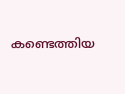കണ്ടെത്തിയ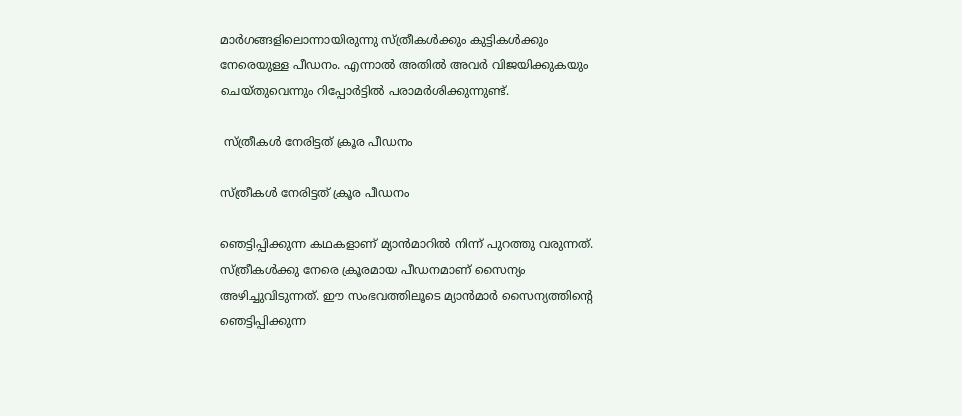മാർഗങ്ങളിലൊന്നായിരുന്നു സ്ത്രീകൾക്കും കുട്ടികൾക്കും നേരെയുള്ള പീഡനം. എന്നാൽ അതിൽ അവർ വിജയിക്കുകയും ചെയ്തുവെന്നും റിപ്പോർട്ടിൽ പരാമർശിക്കുന്നുണ്ട്.

 സ്ത്രീകൾ നേരിട്ടത് ക്രൂര പീഡനം

സ്ത്രീകൾ നേരിട്ടത് ക്രൂര പീഡനം

ഞെട്ടിപ്പിക്കുന്ന കഥകളാണ് മ്യാൻമാറിൽ നിന്ന് പുറത്തു വരുന്നത്. സ്ത്രീകൾക്കു നേരെ ക്രൂരമായ പീഡനമാണ് സൈന്യം അഴിച്ചുവിടുന്നത്. ഈ സംഭവത്തിലൂടെ മ്യാൻമാർ സൈന്യത്തിന്റെ ഞെട്ടിപ്പിക്കുന്ന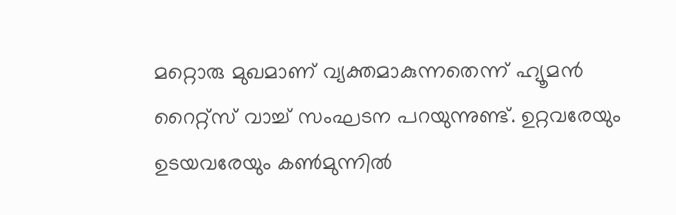മറ്റൊരു മുഖമാണ് വ്യക്തമാകുന്നതെന്ന് ഹ്യൂമൻ റൈറ്റ്സ് വാച്ച് സംഘടന പറയുന്നുണ്ട്. ഉറ്റവരേയും ഉടയവരേയും കൺമുന്നിൽ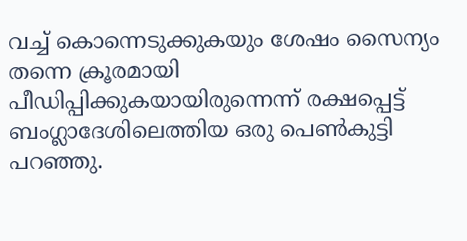വച്ച് കൊന്നെടുക്കുകയും ശേഷം സൈന്യം തന്നെ ക്രൂരമായി പീഡിപ്പിക്കുകയായിരുന്നെന്ന് രക്ഷപ്പെട്ട് ബംഗ്ലാദേശിലെത്തിയ ഒരു പെൺകുട്ടി പറഞ്ഞു.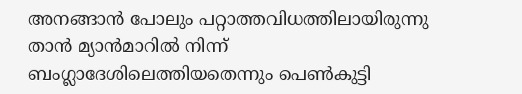അനങ്ങാൻ പോലും പറ്റാത്തവിധത്തിലായിരുന്നു താൻ മ്യാൻമാറിൽ നിന്ന് ബംഗ്ലാദേശിലെത്തിയതെന്നും പെൺകുട്ടി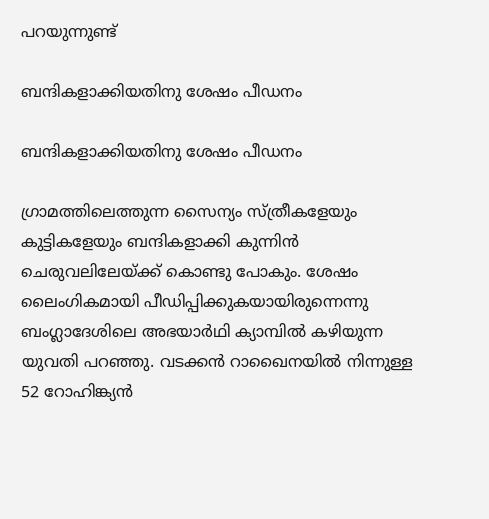പറയുന്നുണ്ട്

ബന്ദികളാക്കിയതിനു ശേഷം പീഡനം

ബന്ദികളാക്കിയതിനു ശേഷം പീഡനം

ഗ്രാമത്തിലെത്തുന്ന സൈന്യം സ്ത്രീകളേയും കുട്ടികളേയും ബന്ദികളാക്കി കുന്നിൻ ചെരുവലിലേയ്ക്ക് കൊണ്ടു പോകും. ശേഷം ലൈംഗികമായി പീഡിപ്പിക്കുകയായിരുന്നെന്നു ബംഗ്ലാദേശിലെ അഭയാർഥി ക്യാമ്പിൽ കഴിയുന്ന യുവതി പറഞ്ഞു. വടക്കൻ റാഖൈനയിൽ നിന്നുള്ള 52 റോഹിങ്ക്യൻ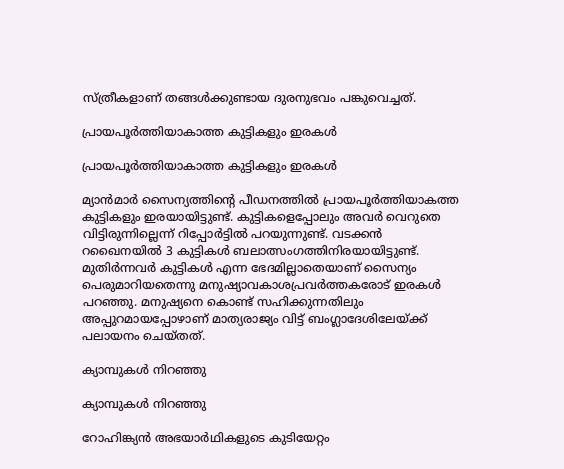സ്ത്രീകളാണ് തങ്ങൾക്കുണ്ടായ ദുരനുഭവം പങ്കുവെച്ചത്.

പ്രായപൂർത്തിയാകാത്ത കുട്ടികളും ഇരകൾ

പ്രായപൂർത്തിയാകാത്ത കുട്ടികളും ഇരകൾ

മ്യാൻമാർ സൈന്യത്തിന്റെ പീഡനത്തിൽ പ്രായപൂർത്തിയാകത്ത കുട്ടികളും ഇരയായിട്ടുണ്ട്. കുട്ടികളെപ്പോലും അവർ വെറുതെ വിട്ടിരുന്നില്ലെന്ന് റിപ്പോർട്ടിൽ പറയുന്നുണ്ട്. വടക്കൻ റഖൈനയിൽ 3 കുട്ടികൾ ബലാത്സംഗത്തിനിരയായിട്ടുണ്ട്. മുതിർന്നവർ കുട്ടികൾ എന്ന ഭേദമില്ലാതെയാണ് സൈന്യം പെരുമാറിയതെന്നു മനുഷ്യാവകാശപ്രവർത്തകരോട് ഇരകൾ പറഞ്ഞു. മനുഷ്യനെ കൊണ്ട് സഹിക്കുന്നതിലും അപ്പുറമായപ്പോഴാണ് മാത്യരാജ്യം വിട്ട് ബംഗ്ലാദേശിലേയ്ക്ക് പലായനം ചെയ്തത്.

ക്യാമ്പുകൾ നിറഞ്ഞു

ക്യാമ്പുകൾ നിറഞ്ഞു

റോഹിങ്ക്യൻ അഭയാർഥികളുടെ കുടിയേറ്റം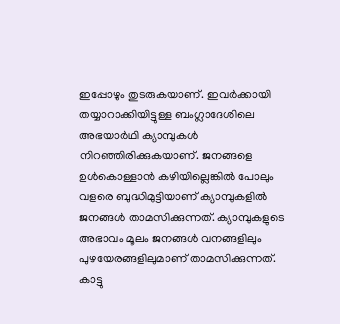ഇപ്പോഴും തുടരുകയാണ്. ഇവർക്കായി തയ്യാറാക്കിയിട്ടുള്ള ബംഗ്ലാദേശിലെ അഭയാർഥി ക്യാമ്പുകൾ നിറഞ്ഞിരിക്കുകയാണ്. ജനങ്ങളെ ഉൾകൊള്ളാൻ കഴിയില്ലെങ്കിൽ പോലും വളരെ ബുദ്ധിമുട്ടിയാണ് ക്യാമ്പുകളിൽ ജനങ്ങൾ താമസിക്കുന്നത്. ക്യാമ്പുകളുടെ അഭാവം മൂലം ജനങ്ങൾ വനങ്ങളിലും പുഴയേരങ്ങളിലുമാണ് താമസിക്കുന്നത്. കാട്ടു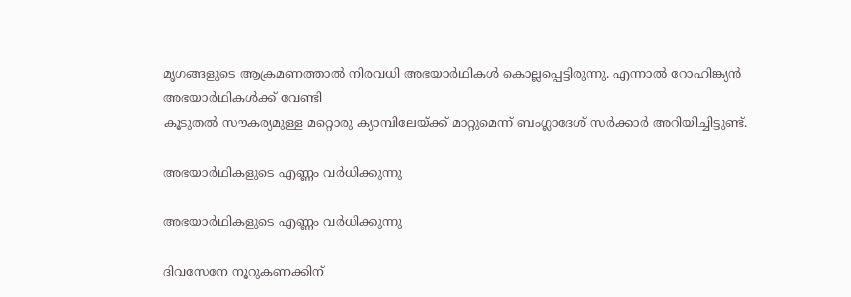മൃഗങ്ങളുടെ ആക്രമണത്താൽ നിരവധി അഭയാർഥികൾ കൊല്ലപ്പെട്ടിരുന്നു. എന്നാൽ റോഹിങ്ക്യൻ അഭയാർഥികൾക്ക് വേണ്ടി
കൂടുതൽ സൗകര്യമുള്ള മറ്റൊരു ക്യാമ്പിലേയ്ക്ക് മാറ്റുമെന്ന് ബംഗ്ലാദേശ് സർക്കാർ അറിയിച്ചിട്ടുണ്ട്.

അഭയാർഥികളുടെ എണ്ണം വർധിക്കുന്നു

അഭയാർഥികളുടെ എണ്ണം വർധിക്കുന്നു

ദിവസേനേ നൂറുകണക്കിന്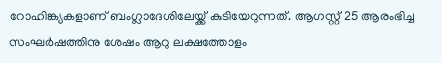റോഹിങ്ക്യകളാണ് ബംഗ്ലാദേശിലേയ്ക്ക് കുടിയേറുന്നത്. ആഗസ്റ്റ് 25 ആരംഭിച്ച സംഘർഷത്തിനു ശേഷം ആറു ലക്ഷത്തോളം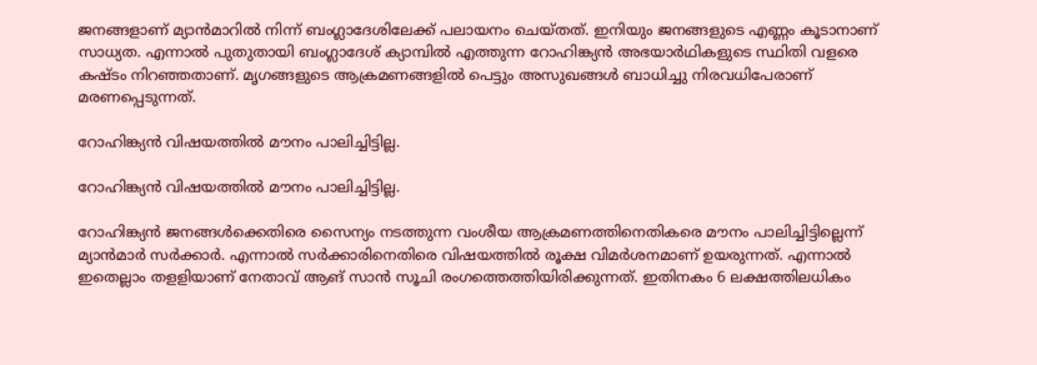ജനങ്ങളാണ് മ്യാൻമാറിൽ നിന്ന് ബംഗ്ലാദേശിലേക്ക് പലായനം ചെയ്തത്. ഇനിയും ജനങ്ങളുടെ എണ്ണം കൂടാനാണ് സാധ്യത. എന്നാൽ പുതുതായി ബംഗ്ലാദേശ് ക്യാമ്പിൽ എത്തുന്ന റോഹിങ്ക്യൻ അഭയാർഥികളുടെ സ്ഥിതി വളരെ കഷ്ടം നിറഞ്ഞതാണ്. മൃഗങ്ങളുടെ ആക്രമണങ്ങളിൽ പെട്ടും അസുഖങ്ങൾ ബാധിച്ചു നിരവധിപേരാണ് മരണപ്പെടുന്നത്.

റോഹിങ്ക്യൻ വിഷയത്തിൽ മൗനം പാലിച്ചിട്ടില്ല.

റോഹിങ്ക്യൻ വിഷയത്തിൽ മൗനം പാലിച്ചിട്ടില്ല.

റോഹിങ്ക്യൻ ജനങ്ങൾക്കെതിരെ സൈന്യം നടത്തുന്ന വംശീയ ആക്രമണത്തിനെതികരെ മൗനം പാലിച്ചിട്ടില്ലെന്ന് മ്യാൻമാർ സർക്കാർ. എന്നാൽ സർക്കാരിനെതിരെ വിഷയത്തിൽ രൂക്ഷ വിമർശനമാണ് ഉയരുന്നത്. എന്നാൽ ഇതെല്ലാം തളളിയാണ് നേതാവ് ആങ് സാൻ സൂചി രംഗത്തെത്തിയിരിക്കുന്നത്. ഇതിനകം 6 ലക്ഷത്തിലധികം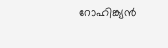റോഹിങ്ക്യൻ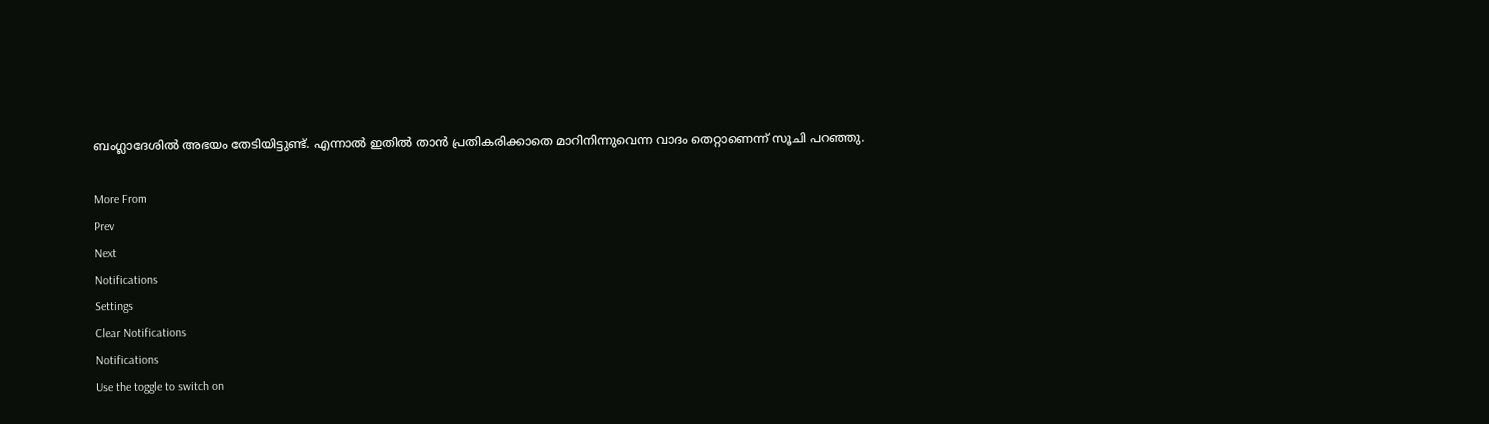ബംഗ്ലാദേശില്‍ അഭയം തേടിയിട്ടുണ്ട്. എന്നാല്‍ ഇതിൽ താൻ പ്രതികരിക്കാതെ മാറിനിന്നുവെന്ന വാദം തെറ്റാണെന്ന് സൂചി പറഞ്ഞു.

More From
Prev
Next
Notifications
Settings
Clear Notifications
Notifications
Use the toggle to switch on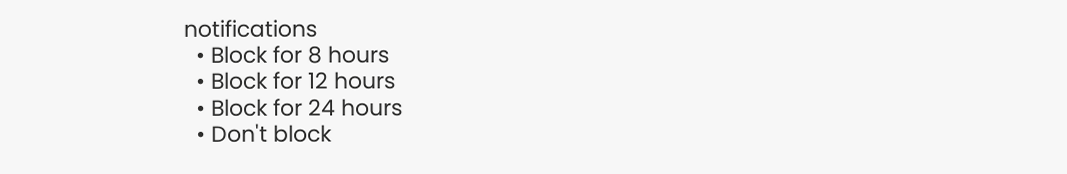notifications
  • Block for 8 hours
  • Block for 12 hours
  • Block for 24 hours
  • Don't block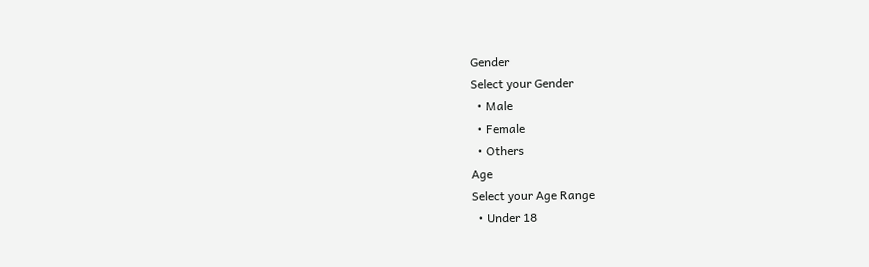Gender
Select your Gender
  • Male
  • Female
  • Others
Age
Select your Age Range
  • Under 18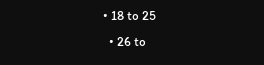• 18 to 25
  • 26 to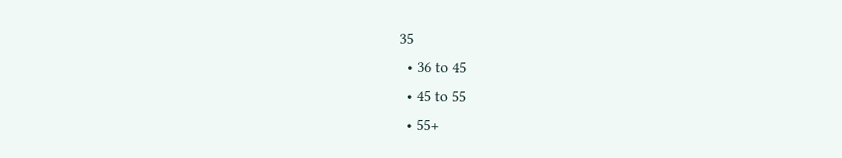35
  • 36 to 45
  • 45 to 55
  • 55+